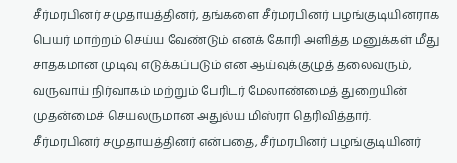சீர்மரபினர் சமுதாயத்தினர், தங்களை சீர்மரபினர் பழங்குடியினராக பெயர் மாற்றம் செய்ய வேண்டும் எனக் கோரி அளித்த மனுக்கள் மீது சாதகமான முடிவு எடுக்கப்படும் என ஆய்வுக்குழுத் தலைவரும், வருவாய் நிர்வாகம் மற்றும் பேரிடர் மேலாண்மைத் துறையின் முதன்மைச் செயலருமான அதுல்ய மிஸ்ரா தெரிவித்தார்.
சீர்மரபினர் சமுதாயத்தினர் என்பதை, சீர்மரபினர் பழங்குடியினர்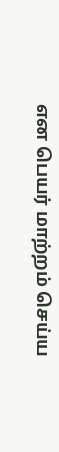என பெயர் மாற்றம் செய்ய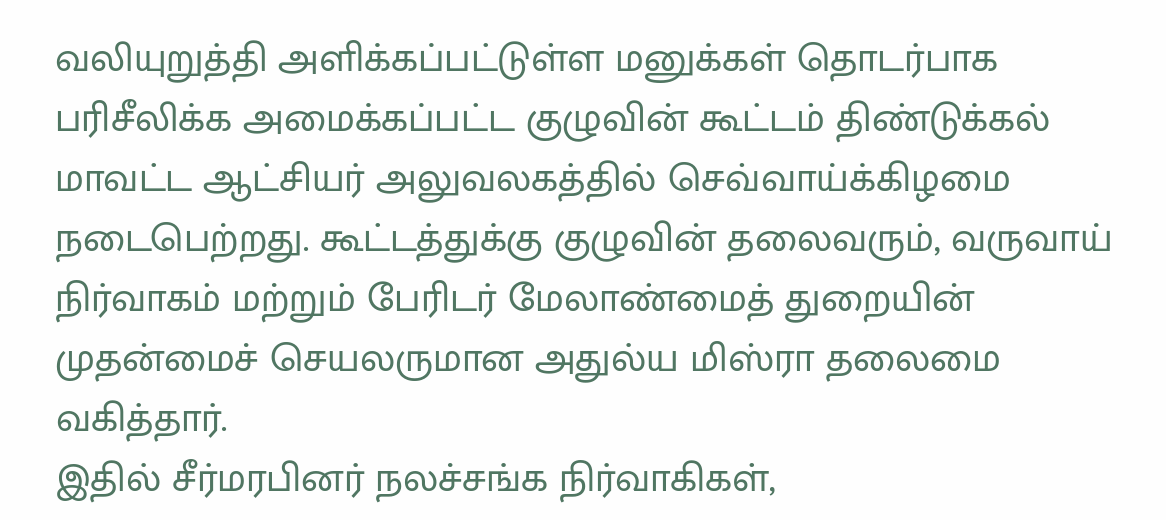வலியுறுத்தி அளிக்கப்பட்டுள்ள மனுக்கள் தொடர்பாக பரிசீலிக்க அமைக்கப்பட்ட குழுவின் கூட்டம் திண்டுக்கல் மாவட்ட ஆட்சியர் அலுவலகத்தில் செவ்வாய்க்கிழமை நடைபெற்றது. கூட்டத்துக்கு குழுவின் தலைவரும், வருவாய் நிர்வாகம் மற்றும் பேரிடர் மேலாண்மைத் துறையின் முதன்மைச் செயலருமான அதுல்ய மிஸ்ரா தலைமை வகித்தார்.
இதில் சீர்மரபினர் நலச்சங்க நிர்வாகிகள்,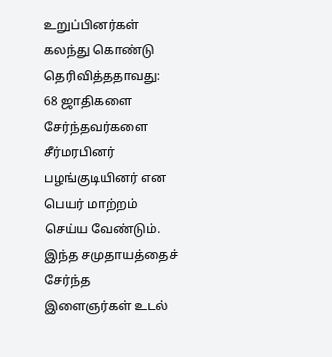உறுப்பினர்கள் கலந்து கொண்டு தெரிவித்ததாவது:
68 ஜாதிகளை சேர்ந்தவர்களை சீர்மரபினர் பழங்குடியினர் என பெயர் மாற்றம் செய்ய வேண்டும். இந்த சமுதாயத்தைச் சேர்ந்த இளைஞர்கள் உடல்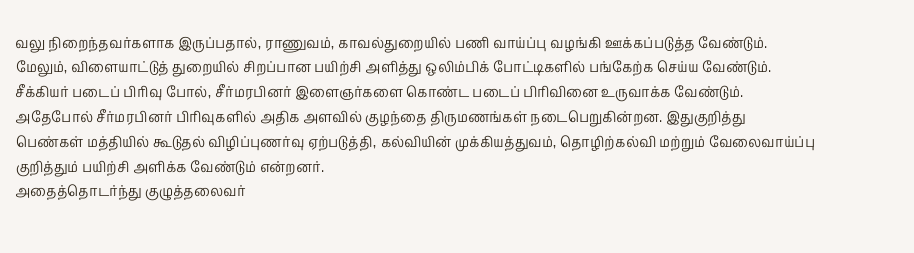வலு நிறைந்தவர்களாக இருப்பதால், ராணுவம், காவல்துறையில் பணி வாய்ப்பு வழங்கி ஊக்கப்படுத்த வேண்டும். மேலும், விளையாட்டுத் துறையில் சிறப்பான பயிற்சி அளித்து ஒலிம்பிக் போட்டிகளில் பங்கேற்க செய்ய வேண்டும். சீக்கியர் படைப் பிரிவு போல், சீர்மரபினர் இளைஞர்களை கொண்ட படைப் பிரிவினை உருவாக்க வேண்டும். அதேபோல் சீர்மரபினர் பிரிவுகளில் அதிக அளவில் குழந்தை திருமணங்கள் நடைபெறுகின்றன. இதுகுறித்து பெண்கள் மத்தியில் கூடுதல் விழிப்புணர்வு ஏற்படுத்தி, கல்வியின் முக்கியத்துவம், தொழிற்கல்வி மற்றும் வேலைவாய்ப்பு குறித்தும் பயிற்சி அளிக்க வேண்டும் என்றனர்.
அதைத்தொடர்ந்து குழுத்தலைவர்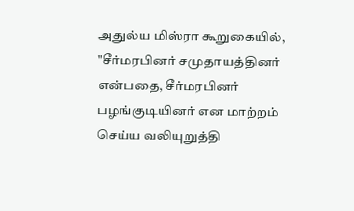அதுல்ய மிஸ்ரா கூறுகையில், "சீர்மரபினர் சமுதாயத்தினர் என்பதை, சீர்மரபினர் பழங்குடியினர் என மாற்றம் செய்ய வலியுறுத்தி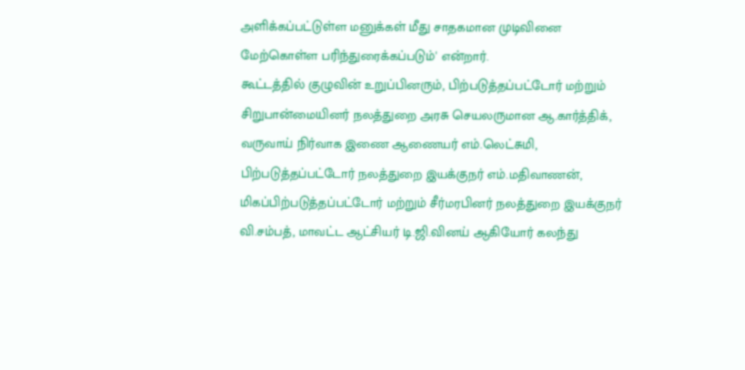அளிக்கப்பட்டுள்ள மனுக்கள் மீது சாதகமான முடிவினை மேற்கொள்ள பரிந்துரைக்கப்படும்' என்றார்.
கூட்டத்தில் குழுவின் உறுப்பினரும், பிற்படுத்தப்பட்டோர் மற்றும் சிறுபான்மையினர் நலத்துறை அரசு செயலருமான ஆ.கார்த்திக், வருவாய் நிர்வாக இணை ஆணையர் எம்.லெட்சுமி, பிற்படுத்தப்பட்டோர் நலத்துறை இயக்குநர் எம்.மதிவாணன், மிகப்பிற்படுத்தப்பட்டோர் மற்றும் சீர்மரபினர் நலத்துறை இயக்குநர் வி.சம்பத், மாவட்ட ஆட்சியர் டி.ஜி.வினய் ஆகியோர் கலந்து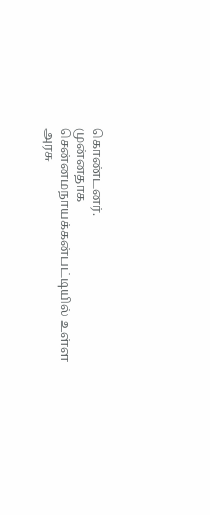கொண்டனர்.
முன்னதாக சென்னமநாயக்கன்பட்டியில் உள்ள அரசு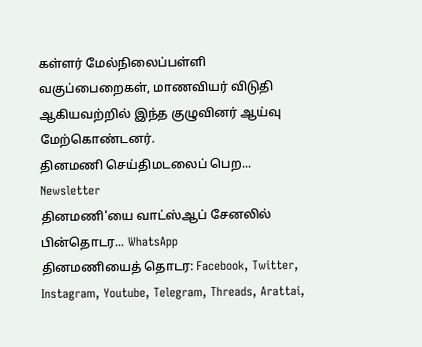கள்ளர் மேல்நிலைப்பள்ளி வகுப்பைறைகள், மாணவியர் விடுதி ஆகியவற்றில் இந்த குழுவினர் ஆய்வு மேற்கொண்டனர்.
தினமணி செய்திமடலைப் பெற... Newsletter
தினமணி'யை வாட்ஸ்ஆப் சேனலில் பின்தொடர... WhatsApp
தினமணியைத் தொடர: Facebook, Twitter, Instagram, Youtube, Telegram, Threads, Arattai,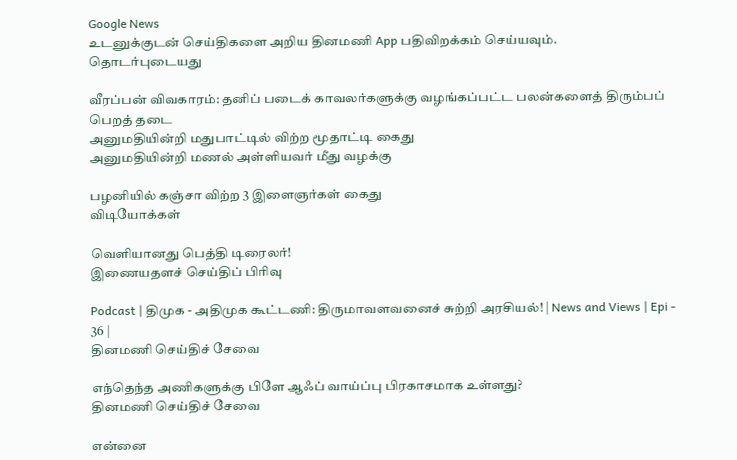Google News
உடனுக்குடன் செய்திகளை அறிய தினமணி App பதிவிறக்கம் செய்யவும்.
தொடர்புடையது

வீரப்பன் விவகாரம்: தனிப் படைக் காவலர்களுக்கு வழங்கப்பட்ட பலன்களைத் திரும்பப் பெறத் தடை
அனுமதியின்றி மதுபாட்டில் விற்ற மூதாட்டி கைது
அனுமதியின்றி மணல் அள்ளியவர் மீது வழக்கு

பழனியில் கஞ்சா விற்ற 3 இளைஞர்கள் கைது
விடியோக்கள்

வெளியானது பெத்தி டிரைலர்!
இணையதளச் செய்திப் பிரிவு

Podcast | திமுக - அதிமுக கூட்டணி: திருமாவளவனைச் சுற்றி அரசியல்! | News and Views | Epi - 36 |
தினமணி செய்திச் சேவை

எந்தெந்த அணிகளுக்கு பிளே ஆஃப் வாய்ப்பு பிரகாசமாக உள்ளது?
தினமணி செய்திச் சேவை

என்னை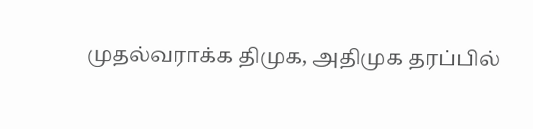முதல்வராக்க திமுக, அதிமுக தரப்பில்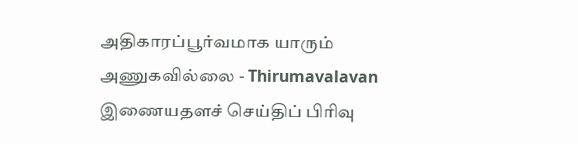அதிகாரப்பூர்வமாக யாரும் அணுகவில்லை - Thirumavalavan
இணையதளச் செய்திப் பிரிவு